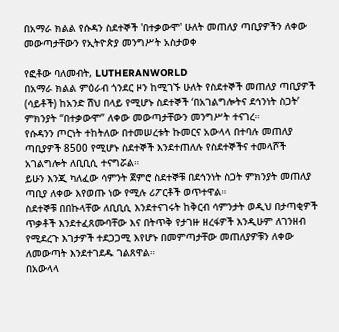በአማራ ክልል የሱዳን ስደተኞች 'በተቃውሞ' ሁለት መጠለያ ጣቢያዎችን ለቀው መውጣታቸውን የኢትዮጵያ መንግሥት አስታወቀ

የፎቶው ባለመብት, LUTHERANWORLD
በአማራ ክልል ምዕራብ ጎንደር ዞን ከሚገኙ ሁለት የስደተኞች መጠለያ ጣቢያዎች (ሳይቶች) ከአንድ ሽህ በላይ የሚሆኑ ስደተኞች ‘በአገልግሎትና ደኅንነት ስጋት’ ምክንያት “በተቃውሞ” ለቀው መውጣታቸውን መንግሥት ተናገረ።
የሱዳንን ጦርነት ተከትለው በተመሠረቱት ኩመርና አውላላ በተባሉ መጠለያ ጣቢያዎች 8500 የሚሆኑ ስደተኞች እንደተጠለሉ የስደተኞችና ተመላሾች አገልግሎት ለቢቢሲ ተናግሯል።
ይሁን እንጂ ካለፈው ሳምንት ጀምሮ ስደተኞቹ በደኅንነት ስጋት ምክንያት መጠለያ ጣቢያ ለቀው እየወጡ ነው የሚሉ ሪፖርቶች ወጥተዋል።
ስደተኞቹ በበኩላቸው ለቢቢሲ እንደተናገሩት ከቅርብ ሳምንታት ወዲህ በታጣቂዎች ጥቃቶች እንደተፈጸሙባቸው እና በትጥቅ የታገዙ ዘረፋዎች እንዲሁም ለገንዘብ የሚደረጉ እገታዎች ተደጋጋሚ እየሆኑ በመምጣታቸው መጠለያዎቹን ለቀው ለመውጣት እንደተገደዱ ገልጸዋል።
በአውላላ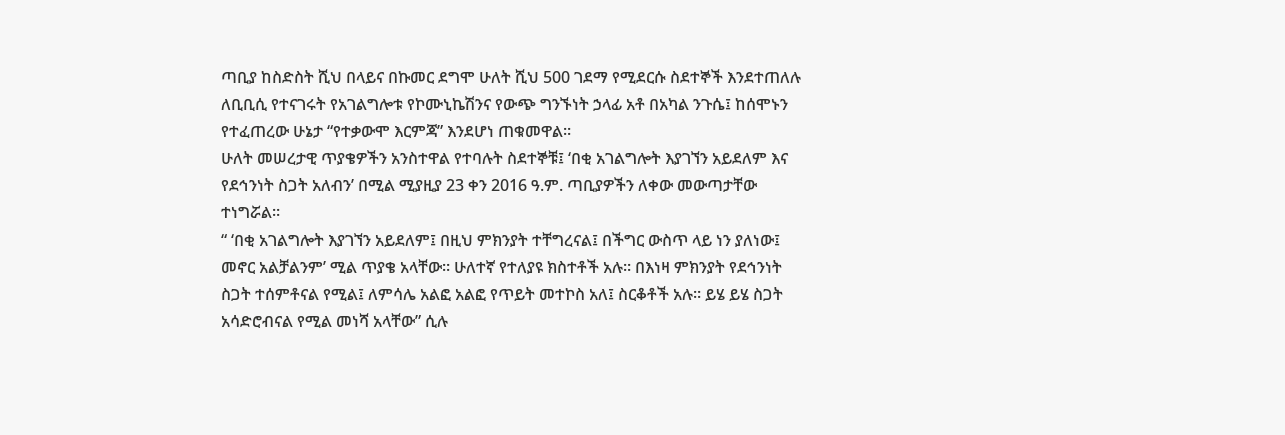ጣቢያ ከስድስት ሺህ በላይና በኩመር ደግሞ ሁለት ሺህ 500 ገደማ የሚደርሱ ስደተኞች እንደተጠለሉ ለቢቢሲ የተናገሩት የአገልግሎቱ የኮሙኒኬሽንና የውጭ ግንኙነት ኃላፊ አቶ በአካል ንጉሴ፤ ከሰሞኑን የተፈጠረው ሁኔታ “የተቃውሞ እርምጃ” እንደሆነ ጠቁመዋል።
ሁለት መሠረታዊ ጥያቄዎችን አንስተዋል የተባሉት ስደተኞቹ፤ ‘በቂ አገልግሎት እያገኘን አይደለም እና የደኅንነት ስጋት አለብን’ በሚል ሚያዚያ 23 ቀን 2016 ዓ.ም. ጣቢያዎችን ለቀው መውጣታቸው ተነግሯል።
“ ‘በቂ አገልግሎት እያገኘን አይደለም፤ በዚህ ምክንያት ተቸግረናል፤ በችግር ውስጥ ላይ ነን ያለነው፤ መኖር አልቻልንም’ ሚል ጥያቄ አላቸው። ሁለተኛ የተለያዩ ክስተቶች አሉ። በእነዛ ምክንያት የደኅንነት ስጋት ተሰምቶናል የሚል፤ ለምሳሌ አልፎ አልፎ የጥይት መተኮስ አለ፤ ስርቆቶች አሉ። ይሄ ይሄ ስጋት አሳድሮብናል የሚል መነሻ አላቸው” ሲሉ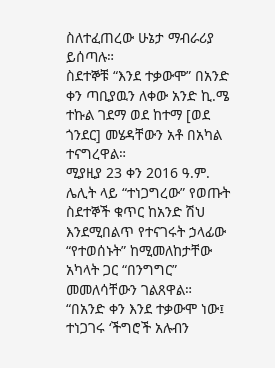ስለተፈጠረው ሁኔታ ማብራሪያ ይሰጣሉ።
ስደተኞቹ “እንደ ተቃውሞ” በአንድ ቀን ጣቢያዉን ለቀው አንድ ኪ.ሜ ተኩል ገደማ ወደ ከተማ [ወደ ጎንደር] መሄዳቸውን አቶ በአካል ተናግረዋል።
ሚያዚያ 23 ቀን 2016 ዓ.ም. ሌሊት ላይ “ተነጋግረው” የወጡት ስደተኞች ቁጥር ከአንድ ሽህ እንደሚበልጥ የተናገሩት ኃላፊው “የተወሰኑት” ከሚመለከታቸው አካላት ጋር “በንግግር” መመለሳቸውን ገልጸዋል።
“በአንድ ቀን እንደ ተቃውሞ ነው፤ ተነጋገሩ ‘ችግሮች አሉብን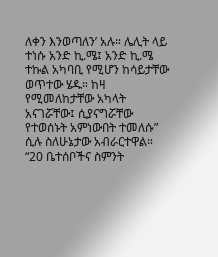ለቀን እንወጣለን’ አሉ። ሌሊት ላይ ተነሱ አንድ ኪ.ሜ፤ አንድ ኪ.ሜ ተኩል አካባቢ የሚሆን ከሳይታቸው ወጥተው ሄዱ። ከዛ የሚመለከታቸው አካላት አናገሯቸው፤ ሲያናግሯቸው የተወሰኑት አምነውበት ተመለሱ” ሲሉ ስለሁኔታው አብራርተዋል።
“20 ቤተሰቦችና ስምንት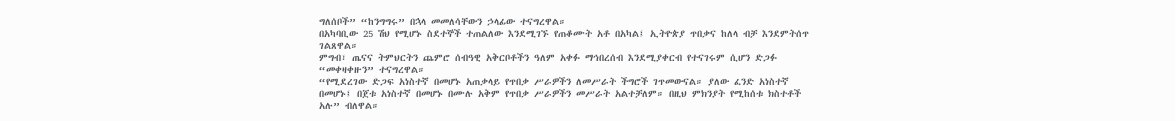ግለሰቦች” “ከንግግሩ” በኋላ መመለሳቸውን ኃላፊው ተናግረዋል።
በአካባቢው 25 ሽህ የሚሆኑ ስደተኞች ተጠልለው እንደሚገኙ የጠቆሙት አቶ በአካል፤ ኢትዮጵያ ጥበቃና ከለላ ብቻ እንደምትሰጥ ገልጸዋል።
ምግብ፣ ጤናና ትምህርትን ጨምሮ ሰብዓዊ አቅርቦቶችን ዓለም አቀፉ ማኅበረሰብ እንደሚያቀርብ የተናገሩም ሲሆን ድጋፉ “መቀዛቀዙን” ተናግረዋል።
“የሚደረገው ድጋፍ አነስተኛ በመሆኑ አጠቃላይ የጥበቃ ሥራዎችን ለመሥራት ችግሮች ገጥመውናል። ያለው ፈንድ አነስተኛ በመሆኑ፤ በጀቱ አነስተኛ በመሆኑ በሙሉ አቅም የጥበቃ ሥራዎችን መሥራት አልተቻለም። በዚህ ምክንያት የሚከሰቱ ክስተቶች አሉ” ብለዋል።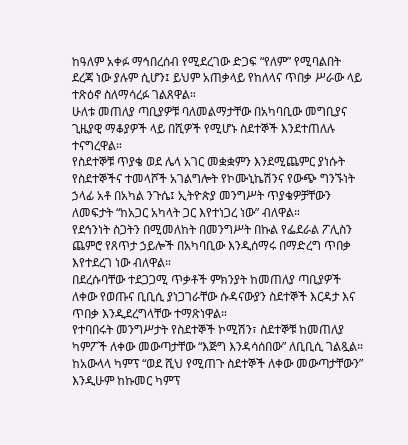ከዓለም አቀፉ ማኅበረሰብ የሚደረገው ድጋፍ “የለም” የሚባልበት ደረጃ ነው ያሉም ሲሆን፤ ይህም አጠቃላይ የከለላና ጥበቃ ሥራው ላይ ተጽዕኖ ስለማሳረፉ ገልጸዋል።
ሁለቱ መጠለያ ጣቢያዎቹ ባለመልማታቸው በአካባቢው መግቢያና ጊዜያዊ ማቆያዎች ላይ በሺዎች የሚሆኑ ስደተኞች እንደተጠለሉ ተናግረዋል።
የስደተኞቹ ጥያቄ ወደ ሌላ አገር መቋቋምን እንደሚጨምር ያነሱት የስደተኞችና ተመላሾች አገልግሎት የኮሙኒኬሽንና የውጭ ግንኙነት ኃላፊ አቶ በአካል ንጉሴ፤ ኢትዮጵያ መንግሥት ጥያቄዎቻቸውን ለመፍታት “ከአጋር አካላት ጋር እየተነጋረ ነው” ብለዋል።
የደኅንነት ስጋትን በሚመለከት በመንግሥት በኩል የፌደራል ፖሊስን ጨምሮ የጸጥታ ኃይሎች በአካባቢው እንዲሰማሩ በማድረግ ጥበቃ እየተደረገ ነው ብለዋል።
በደረሱባቸው ተደጋጋሚ ጥቃቶች ምክንያት ከመጠለያ ጣቢያዎች ለቀው የወጡና ቢቢሲ ያነጋገራቸው ሱዳናውያን ስደተኞች እርዳታ እና ጥበቃ እንዲደረግላቸው ተማጽነዋል።
የተባበሩት መንግሥታት የስደተኞች ኮሚሽን፣ ስደተኞቹ ከመጠለያ ካምፖች ለቀው መውጣታቸው “እጅግ እንዳሳሰበው” ለቢቢሲ ገልጿል።
ከአውላላ ካምፕ “ወደ ሺህ የሚጠጉ ስደተኞች ለቀው መውጣታቸውን” እንዲሁም ከኩመር ካምፕ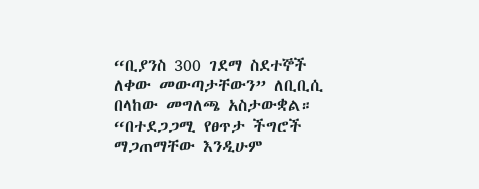“ቢያንስ 300 ገደማ ስደተኞች ለቀው መውጣታቸውን” ለቢቢሲ በላከው መግለጫ አስታውቋል።
“በተደጋጋሚ የፀጥታ ችግሮች ማጋጠማቸው እንዲሁም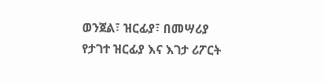ወንጀል፣ ዝርፊያ፣ በመሣሪያ የታገተ ዝርፊያ እና እገታ ሪፖርት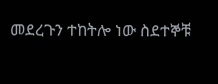መደረጉን ተከትሎ ነው ስደተኞቹ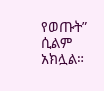የወጡት” ሲልም አክሏል።